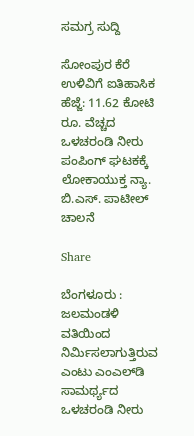ಸಮಗ್ರ ಸುದ್ದಿ

ಸೋಂಪುರ ಕೆರೆ ಉಳಿವಿಗೆ ಐತಿಹಾಸಿಕ ಹೆಜ್ಜೆ: 11.62 ಕೋಟಿ ರೂ. ವೆಚ್ಚದ ಒಳಚರಂಡಿ ನೀರು ಪಂಪಿಂಗ್ ಘಟಕಕ್ಕೆ ಲೋಕಾಯುಕ್ತ ನ್ಯಾ. ಬಿ.ಎಸ್. ಪಾಟೀಲ್ ಚಾಲನೆ

Share

ಬೆಂಗಳೂರು : ಜಲಮಂಡಳಿ ವತಿಯಿಂದ ನಿರ್ಮಿಸಲಾಗುತ್ತಿರುವ ಎಂಟು ಎಂಎಲ್‌ಡಿ ಸಾಮರ್ಥ್ಯದ ಒಳಚರಂಡಿ ನೀರು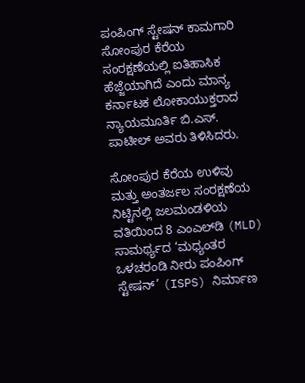ಪಂಪಿಂಗ್‌ ಸ್ಟೇಷನ್‌ ಕಾಮಗಾರಿ ಸೋಂಪುರ ಕೆರೆಯ ಸಂರಕ್ಷಣೆಯಲ್ಲಿ ಐತಿಹಾಸಿಕ ಹೆಜ್ಜೆಯಾಗಿದೆ ಎಂದು ಮಾನ್ಯ ಕರ್ನಾಟಕ ಲೋಕಾಯುಕ್ತರಾದ ನ್ಯಾಯಮೂರ್ತಿ ಬಿ.ಎಸ್. ಪಾಟೀಲ್ ಅವರು ತಿಳಿಸಿದರು.

ಸೋಂಪುರ ಕೆರೆಯ ಉಳಿವು ಮತ್ತು ಅಂತರ್ಜಲ ಸಂರಕ್ಷಣೆಯ ನಿಟ್ಟಿನಲ್ಲಿ ಜಲಮಂಡಳಿಯ ವತಿಯಿಂದ 8 ಎಂಎಲ್‌ಡಿ (MLD) ಸಾಮರ್ಥ್ಯದ ‘ಮಧ್ಯಂತರ ಒಳಚರಂಡಿ ನೀರು ಪಂಪಿಂಗ್ ಸ್ಟೇಷನ್’ (ISPS) ನಿರ್ಮಾಣ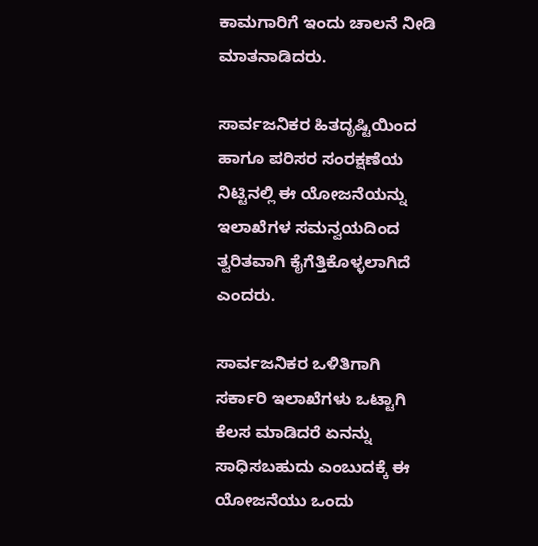ಕಾಮಗಾರಿಗೆ ಇಂದು ಚಾಲನೆ ನೀಡಿ ಮಾತನಾಡಿದರು.

ಸಾರ್ವಜನಿಕರ ಹಿತದೃಷ್ಟಿಯಿಂದ ಹಾಗೂ ಪರಿಸರ ಸಂರಕ್ಷಣೆಯ ನಿಟ್ಟಿನಲ್ಲಿ ಈ ಯೋಜನೆಯನ್ನು ಇಲಾಖೆಗಳ ಸಮನ್ವಯದಿಂದ ತ್ವರಿತವಾಗಿ ಕೈಗೆತ್ತಿಕೊಳ್ಳಲಾಗಿದೆ ಎಂದರು.

ಸಾರ್ವಜನಿಕರ ಒಳಿತಿಗಾಗಿ ಸರ್ಕಾರಿ ಇಲಾಖೆಗಳು ಒಟ್ಟಾಗಿ ಕೆಲಸ ಮಾಡಿದರೆ ಏನನ್ನು ಸಾಧಿಸಬಹುದು ಎಂಬುದಕ್ಕೆ ಈ ಯೋಜನೆಯು ಒಂದು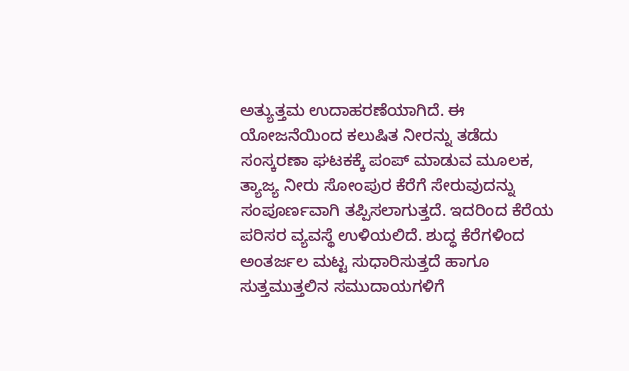ಅತ್ಯುತ್ತಮ ಉದಾಹರಣೆಯಾಗಿದೆ. ಈ ಯೋಜನೆಯಿಂದ ಕಲುಷಿತ ನೀರನ್ನು ತಡೆದು ಸಂಸ್ಕರಣಾ ಘಟಕಕ್ಕೆ ಪಂಪ್ ಮಾಡುವ ಮೂಲಕ, ತ್ಯಾಜ್ಯ ನೀರು ಸೋಂಪುರ ಕೆರೆಗೆ ಸೇರುವುದನ್ನು ಸಂಪೂರ್ಣವಾಗಿ ತಪ್ಪಿಸಲಾಗುತ್ತದೆ. ಇದರಿಂದ ಕೆರೆಯ ಪರಿಸರ ವ್ಯವಸ್ಥೆ ಉಳಿಯಲಿದೆ. ಶುದ್ಧ ಕೆರೆಗಳಿಂದ ಅಂತರ್ಜಲ ಮಟ್ಟ ಸುಧಾರಿಸುತ್ತದೆ ಹಾಗೂ ಸುತ್ತಮುತ್ತಲಿನ ಸಮುದಾಯಗಳಿಗೆ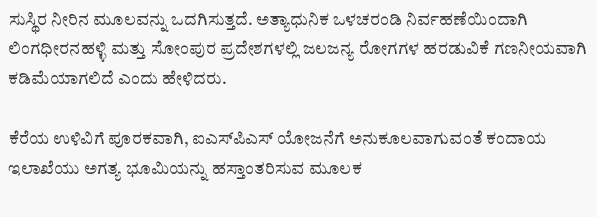ಸುಸ್ಥಿರ ನೀರಿನ ಮೂಲವನ್ನು ಒದಗಿಸುತ್ತದೆ. ಅತ್ಯಾಧುನಿಕ ಒಳಚರಂಡಿ ನಿರ್ವಹಣೆಯಿಂದಾಗಿ ಲಿಂಗಧೀರನಹಳ್ಳಿ ಮತ್ತು ಸೋಂಪುರ ಪ್ರದೇಶಗಳಲ್ಲಿ ಜಲಜನ್ಯ ರೋಗಗಳ ಹರಡುವಿಕೆ ಗಣನೀಯವಾಗಿ ಕಡಿಮೆಯಾಗಲಿದೆ ಎಂದು ಹೇಳಿದರು.

ಕೆರೆಯ ಉಳಿವಿಗೆ ಪೂರಕವಾಗಿ, ಐಎಸ್‌ಪಿಎಸ್ ಯೋಜನೆಗೆ ಅನುಕೂಲವಾಗುವಂತೆ ಕಂದಾಯ ಇಲಾಖೆಯು ಅಗತ್ಯ ಭೂಮಿಯನ್ನು ಹಸ್ತಾಂತರಿಸುವ ಮೂಲಕ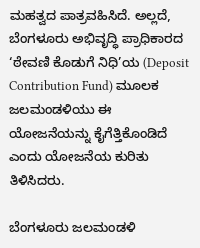ಮಹತ್ವದ ಪಾತ್ರವಹಿಸಿದೆ. ಅಲ್ಲದೆ, ಬೆಂಗಳೂರು ಅಭಿವೃದ್ಧಿ ಪ್ರಾಧಿಕಾರದ ‘ಠೇವಣಿ ಕೊಡುಗೆ ನಿಧಿ’ಯ (Deposit Contribution Fund) ಮೂಲಕ ಜಲಮಂಡಳಿಯು ಈ ಯೋಜನೆಯನ್ನು ಕೈಗೆತ್ತಿಕೊಂಡಿದೆ ಎಂದು ಯೋಜನೆಯ ಕುರಿತು ತಿಳಿಸಿದರು.

ಬೆಂಗಳೂರು ಜಲಮಂಡಳಿ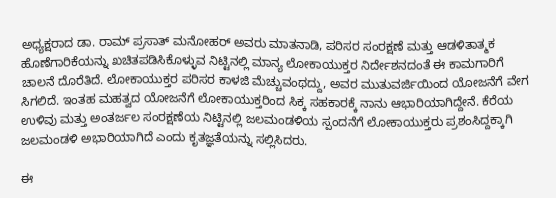ಅಧ್ಯಕ್ಷರಾದ ಡಾ. ರಾಮ್‌ ಪ್ರಸಾತ್‌ ಮನೋಹರ್‌ ಅವರು ಮಾತನಾಡಿ, ಪರಿಸರ ಸಂರಕ್ಷಣೆ ಮತ್ತು ಆಡಳಿತಾತ್ಮಕ ಹೊಣೆಗಾರಿಕೆಯನ್ನು ಖಚಿತಪಡಿಸಿಕೊಳ್ಳುವ ನಿಟ್ಟಿನಲ್ಲಿ ಮಾನ್ಯ ಲೋಕಾಯುಕ್ತರ ನಿರ್ದೇಶನದಂತೆ ಈ ಕಾಮಗಾರಿಗೆ ಚಾಲನೆ ದೊರೆತಿದೆ. ಲೋಕಾಯುಕ್ತರ ಪರಿಸರ ಕಾಳಜಿ ಮೆಚ್ಚುವಂಥದ್ದು, ಅವರ ಮುತುವರ್ಜಿಯಿಂದ ಯೋಜನೆಗೆ ವೇಗ ಸಿಗಲಿದೆ. ಇಂತಹ ಮಹತ್ವದ ಯೋಜನೆಗೆ ಲೋಕಾಯುಕ್ತರಿಂದ ಸಿಕ್ಕ ಸಹಕಾರಕ್ಕೆ ನಾನು ಆಭಾರಿಯಾಗಿದ್ದೇನೆ. ಕೆರೆಯ ಉಳಿವು ಮತ್ತು ಅಂತರ್ಜಲ ಸಂರಕ್ಷಣೆಯ ನಿಟ್ಟಿನಲ್ಲಿ ಜಲಮಂಡಳಿಯ ಸ್ಪಂದನೆಗೆ ಲೋಕಾಯುಕ್ತರು ಪ್ರಶಂಸಿದ್ದಕ್ಕಾಗಿ ಜಲಮಂಡಳಿ ಅಭಾರಿಯಾಗಿದೆ ಎಂದು ಕೃತಜ್ಞತೆಯನ್ನು ಸಲ್ಲಿಸಿದರು.

ಈ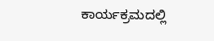ಕಾರ್ಯಕ್ರಮದಲ್ಲಿ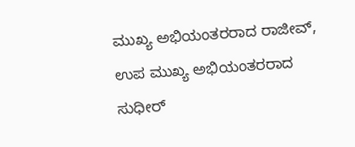ಮುಖ್ಯ ಅಭಿಯಂತರರಾದ ರಾಜೀವ್, ಉಪ ಮುಖ್ಯ ಅಭಿಯಂತರರಾದ ಸುಧೀರ್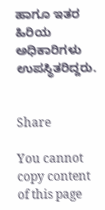ಹಾಗೂ ಇತರ ಹಿರಿಯ ಅಧಿಕಾರಿಗಳು ಉಪಸ್ಥಿತರಿದ್ದರು.


Share

You cannot copy content of this page